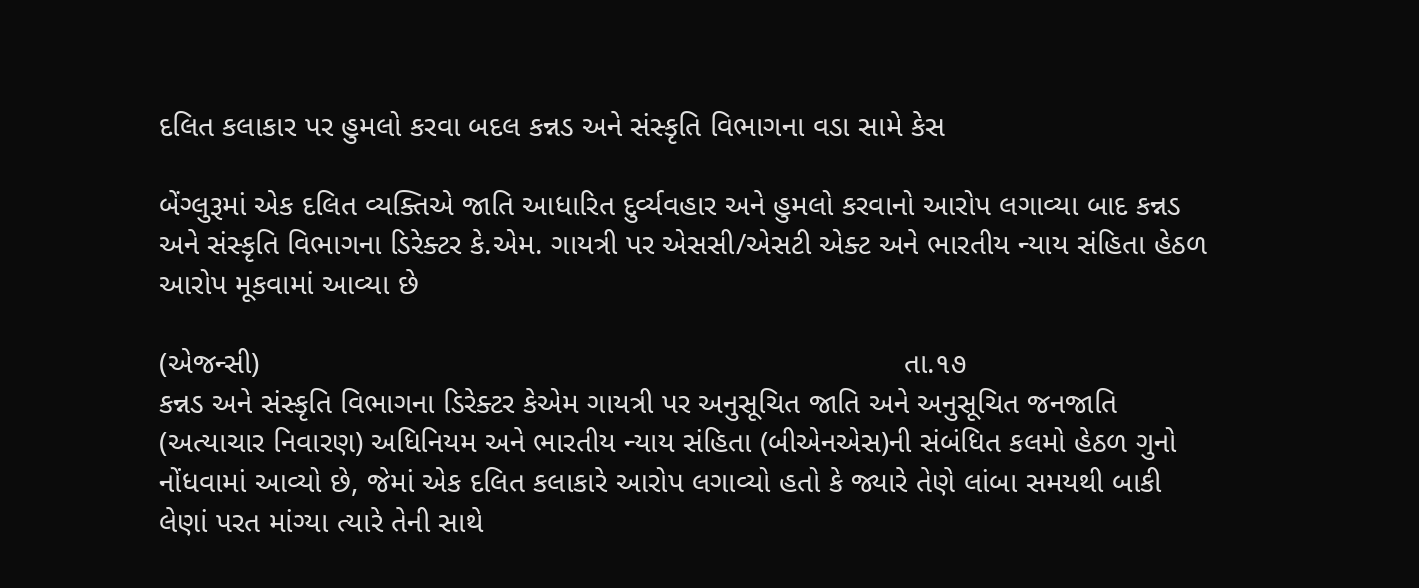દલિત કલાકાર પર હુમલો કરવા બદલ કન્નડ અને સંસ્કૃતિ વિભાગના વડા સામે કેસ

બેંગ્લુરૂમાં એક દલિત વ્યક્તિએ જાતિ આધારિત દુર્વ્યવહાર અને હુમલો કરવાનો આરોપ લગાવ્યા બાદ કન્નડ અને સંસ્કૃતિ વિભાગના ડિરેક્ટર કે.એમ. ગાયત્રી પર એસસી/એસટી એક્ટ અને ભારતીય ન્યાય સંહિતા હેઠળ આરોપ મૂકવામાં આવ્યા છે

(એજન્સી)                                                                             તા.૧૭
કન્નડ અને સંસ્કૃતિ વિભાગના ડિરેક્ટર કેએમ ગાયત્રી પર અનુસૂચિત જાતિ અને અનુસૂચિત જનજાતિ (અત્યાચાર નિવારણ) અધિનિયમ અને ભારતીય ન્યાય સંહિતા (બીએનએસ)ની સંબંધિત કલમો હેઠળ ગુનો નોંધવામાં આવ્યો છે, જેમાં એક દલિત કલાકારે આરોપ લગાવ્યો હતો કે જ્યારે તેણે લાંબા સમયથી બાકી લેણાં પરત માંગ્યા ત્યારે તેની સાથે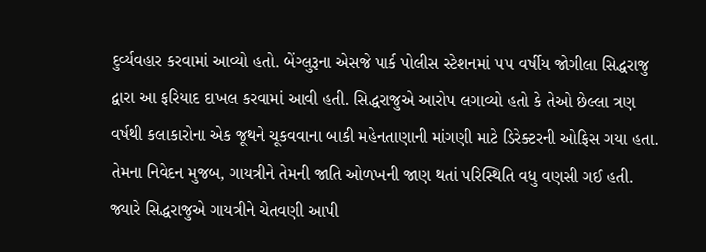દુર્વ્યવહાર કરવામાં આવ્યો હતો. બેંગ્લુરૂના એસજે પાર્ક પોલીસ સ્ટેશનમાં ૫૫ વર્ષીય જોગીલા સિદ્ધરાજુ દ્વારા આ ફરિયાદ દાખલ કરવામાં આવી હતી. સિદ્ધરાજુએ આરોપ લગાવ્યો હતો કે તેઓ છેલ્લા ત્રણ વર્ષથી કલાકારોના એક જૂથને ચૂકવવાના બાકી મહેનતાણાની માંગણી માટે ડિરેક્ટરની ઓફિસ ગયા હતા. તેમના નિવેદન મુજબ, ગાયત્રીને તેમની જાતિ ઓળખની જાણ થતાં પરિસ્થિતિ વધુ વણસી ગઈ હતી. જ્યારે સિદ્ધરાજુએ ગાયત્રીને ચેતવણી આપી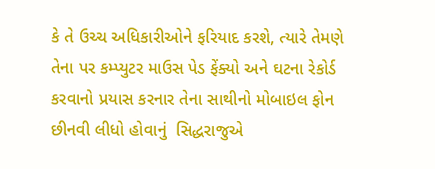કે તે ઉચ્ચ અધિકારીઓને ફરિયાદ કરશે, ત્યારે તેમણે તેના પર કમ્પ્યુટર માઉસ પેડ ફેંક્યો અને ઘટના રેકોર્ડ કરવાનો પ્રયાસ કરનાર તેના સાથીનો મોબાઇલ ફોન છીનવી લીધો હોવાનું  સિદ્ધરાજુએ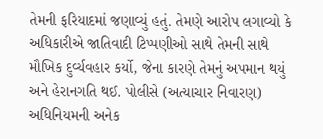તેમની ફરિયાદમાં જણાવ્યું હતું. તેમણે આરોપ લગાવ્યો કે અધિકારીએ જાતિવાદી ટિપ્પણીઓ સાથે તેમની સાથે મૌખિક દુર્વ્યવહાર કર્યો, જેના કારણે તેમનું અપમાન થયું અને હેરાનગતિ થઈ. પોલીસે (અત્યાચાર નિવારણ) અધિનિયમની અનેક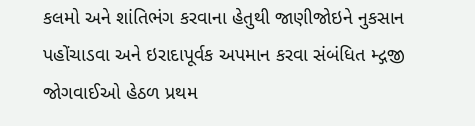કલમો અને શાંતિભંગ કરવાના હેતુથી જાણીજોઇને નુકસાન પહોંચાડવા અને ઇરાદાપૂર્વક અપમાન કરવા સંબંધિત મ્દ્ગજી જોગવાઈઓ હેઠળ પ્રથમ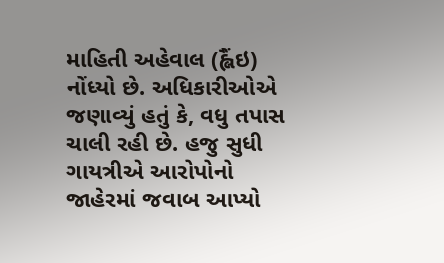માહિતી અહેવાલ (હ્લૈંઇ) નોંધ્યો છે. અધિકારીઓએ જણાવ્યું હતું કે, વધુ તપાસ ચાલી રહી છે. હજુ સુધી ગાયત્રીએ આરોપોનો જાહેરમાં જવાબ આપ્યો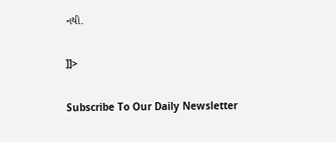નથી.

]]>

Subscribe To Our Daily Newsletter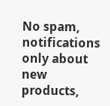No spam, notifications only about new products,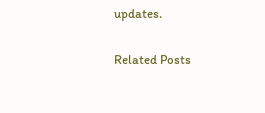updates.

Related Posts